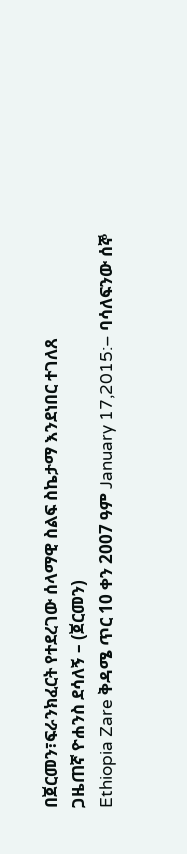በጀርመን፣ፍራንክፈርት የተደረገው ሰላማዊ ስልፍ ስኬታማ እንደነበር ተገለጸ
ጋዜጠኛ ዮሐንስ ደሳለኝ – (ጀርመን)
Ethiopia Zare ቅዳሜ ጥር 10 ቀን 2007 ዓም January 17,2015:– ባሳለፍንው ሰኞ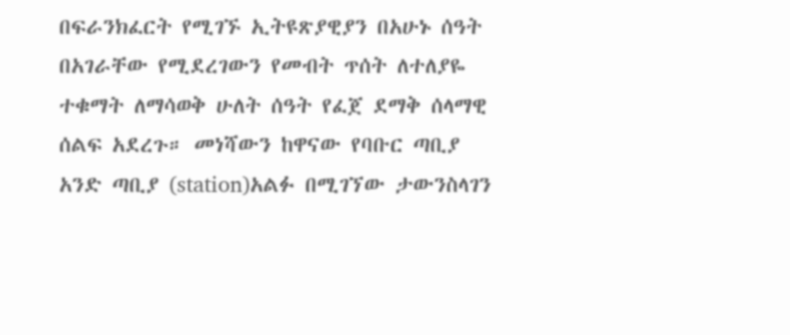በፍራንክፈርት የሚገኙ ኢትዩጽያዊያን በአሁኑ ሰዓት በአገራቸው የሚደረገውን የመብት ጥሰት ለተለያዬ ተቁማት ለማሳወቅ ሁለት ሰዓት የፈጀ ደማቅ ሰላማዊ ሰልፍ አደረጉ። መነሻውን ከዋናው የባቡር ጣቢያ አንድ ጣቢያ (station)አልፉ በሚገኘው ታውንስላገን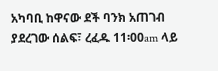አካባቢ ከዋናው ደች ባንክ አጠገብ ያደረገው ሰልፍ፣ ረፈዱ 11፡00am ላይ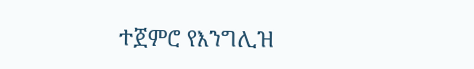ተጀምሮ የእንግሊዝ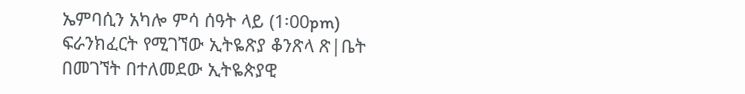ኤምባሲን አካሎ ምሳ ሰዓት ላይ (1፡00pm) ፍራንክፈርት የሚገኘው ኢትዬጽያ ቆንጽላ ጽ|ቤት በመገኘት በተለመደው ኢትዬጵያዊ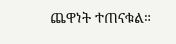ጨዋነት ተጠናቁል።